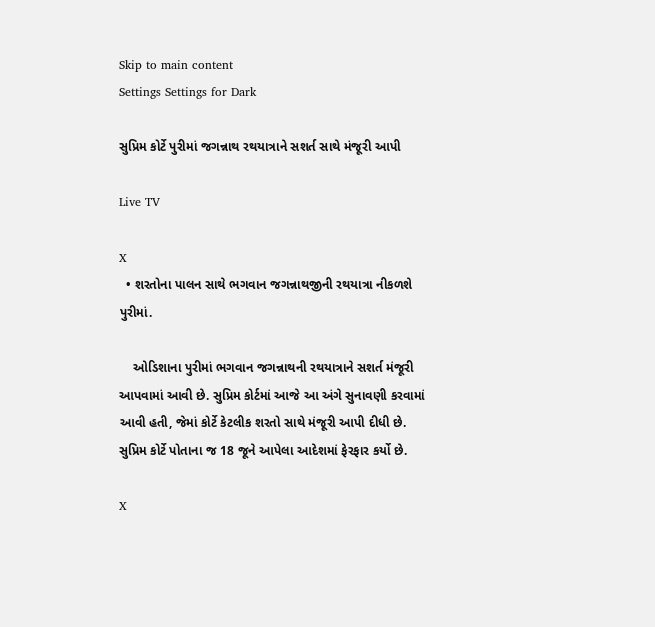Skip to main content
Settings Settings for Dark

સુપ્રિમ કોર્ટે પુરીમાં જગન્નાથ રથયાત્રાને સશર્ત સાથે મંજૂરી આપી

Live TV

X
  • શરતોના પાલન સાથે ભગવાન જગન્નાથજીની રથયાત્રા નીકળશે પુરીમાં.

    ઓડિશાના પુરીમાં ભગવાન જગન્નાથની રથયાત્રાને સશર્ત મંજૂરી આપવામાં આવી છે. સુપ્રિમ કોર્ટમાં આજે આ અંગે સુનાવણી કરવામાં આવી હતી, જેમાં કોર્ટે કેટલીક શરતો સાથે મંજૂરી આપી દીધી છે. સુપ્રિમ કોર્ટે પોતાના જ 18 જૂને આપેલા આદેશમાં ફેરફાર કર્યો છે.

X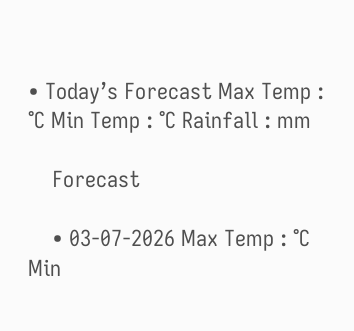• Today’s Forecast Max Temp : °C Min Temp : °C Rainfall : mm

    Forecast

    • 03-07-2026 Max Temp : °C Min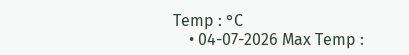Temp : °C
    • 04-07-2026 Max Temp :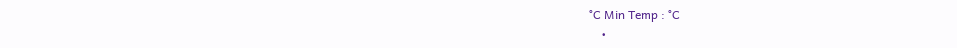°C Min Temp : °C
    •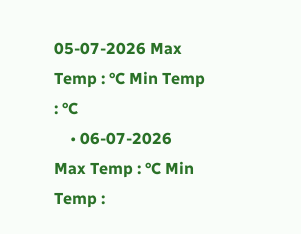05-07-2026 Max Temp : °C Min Temp : °C
    • 06-07-2026 Max Temp : °C Min Temp :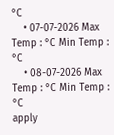°C
    • 07-07-2026 Max Temp : °C Min Temp : °C
    • 08-07-2026 Max Temp : °C Min Temp : °C
apply